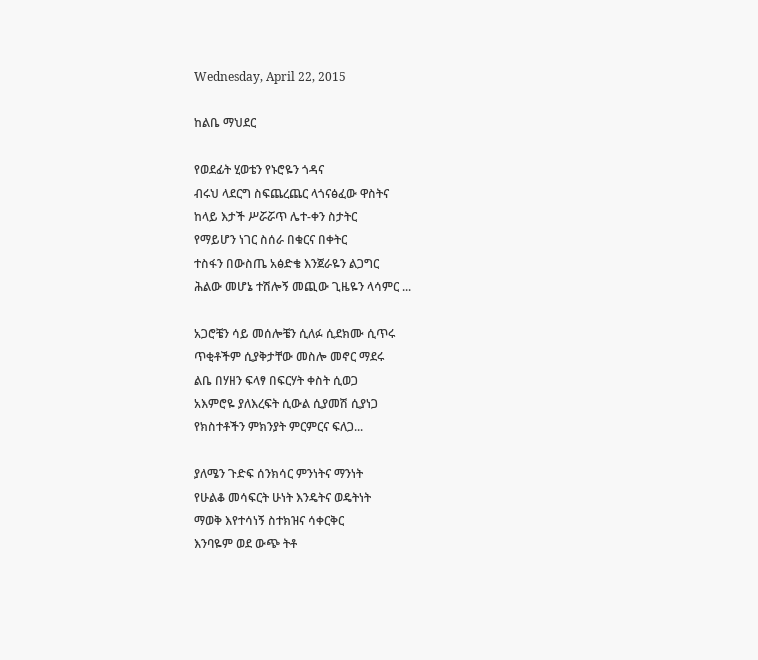Wednesday, April 22, 2015

ከልቤ ማህደር

የወደፊት ሂወቴን የኑሮዬን ጎዳና
ብሩህ ላደርግ ስፍጨረጨር ላጎናፅፈው ዋስትና
ከላይ እታች ሥሯሯጥ ሌተ-ቀን ስታትር
የማይሆን ነገር ስሰራ በቁርና በቀትር
ተስፋን በውስጤ አፅድቄ እንጀራዬን ልጋግር
ሕልው መሆኔ ተሽሎኝ መጪው ጊዜዬን ላሳምር ...

አጋሮቼን ሳይ መሰሎቼን ሲለፉ ሲደክሙ ሲጥሩ
ጥቂቶችም ሲያቅታቸው መስሎ መኖር ማደሩ
ልቤ በሃዘን ፍላፃ በፍርሃት ቀስት ሲወጋ
አእምሮዬ ያለእረፍት ሲውል ሲያመሽ ሲያነጋ
የክስተቶችን ምክንያት ምርምርና ፍለጋ...

ያለሜን ጉድፍ ሰንክሳር ምንነትና ማንነት
የሁልቆ መሳፍርት ሁነት እንዴትና ወዴትነት
ማወቅ እየተሳነኝ ስተክዝና ሳቀርቅር
እንባዬም ወደ ውጭ ትቶ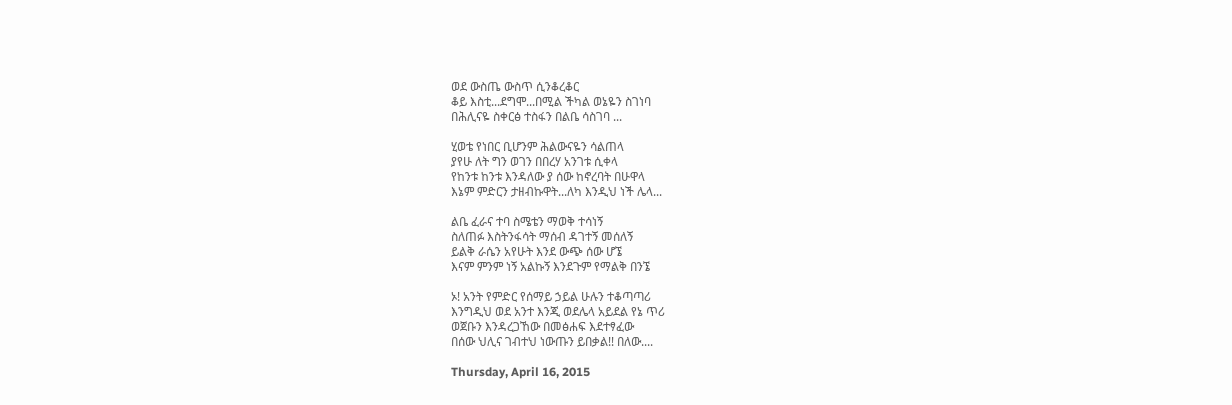ወደ ውስጤ ውስጥ ሲንቆረቆር
ቆይ እስቲ...ደግሞ...በሚል ችካል ወኔዬን ስገነባ
በሕሊናዬ ስቀርፅ ተስፋን በልቤ ሳስገባ ...

ሂወቴ የነበር ቢሆንም ሕልውናዬን ሳልጠላ
ያየሁ ለት ግን ወገን በበረሃ አንገቱ ሲቀላ
የከንቱ ከንቱ እንዳለው ያ ሰው ከኖረባት በሁዋላ
እኔም ምድርን ታዘብኩዋት...ለካ እንዲህ ነች ሌላ...

ልቤ ፈራና ተባ ስሜቴን ማወቅ ተሳነኝ
ስለጠፉ እስትንፋሳት ማሰብ ዳገተኝ መሰለኝ
ይልቅ ራሴን አየሁት እንደ ውጭ ሰው ሆኜ
እናም ምንም ነኝ አልኩኝ እንደጉም የማልቅ በንኜ

ኦ! አንት የምድር የሰማይ ኃይል ሁሉን ተቆጣጣሪ
እንግዲህ ወደ አንተ እንጂ ወደሌላ አይደል የኔ ጥሪ
ወጀቡን እንዳረጋኸው በመፅሐፍ እደተፃፈው
በሰው ህሊና ገብተህ ነውጡን ይበቃል!! በለው....

Thursday, April 16, 2015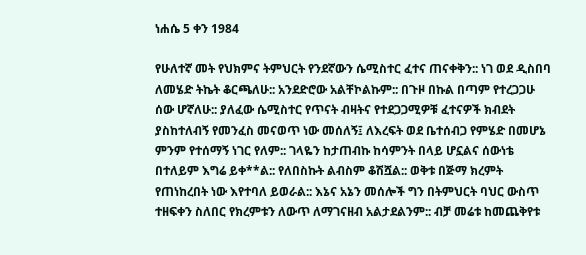ነሐሴ 5 ቀን 1984

የሁለተኛ መት የህክምና ትምህርት የንደኛውን ሴሚስተር ፈተና ጠናቀቅን:: ነገ ወደ ዲስበባ ለመሄድ ትኬት ቆርጫለሁ:: አንደድሮው አልቸኮልኩም:: በጉዞ በኩል በጣም የተረጋጋሁ ሰው ሆኛለሁ:: ያለፈው ሴሚስተር የጥናት ብዛትና የተደጋጋሚዎቹ ፈተናዎች ክብደት ያስከተለብኝ የመንፈስ መናወጥ ነው መሰለኝ፤ ለእረፍት ወደ ቤተሰብጋ የምሄድ በመሆኔ ምንም የተሰማኝ ነገር የለም:: ገላዬን ከታጠብኩ ከሳምንት በላይ ሆኗልና ሰውነቴ በተለይም እግሬ ይቀ**ል:: የለበስኩት ልብስም ቆሽሿል:: ወቅቱ በጅማ ክረምት የጠነከረበት ነው እየተባለ ይወራል:: እኔና አኔን መሰሎች ግን በትምህርት ባህር ውስጥ ተዘፍቀን ስለበር የክረምቱን ለውጥ ለማገናዘብ አልታደልንም:: ብቻ መሬቱ ከመጨቅየቱ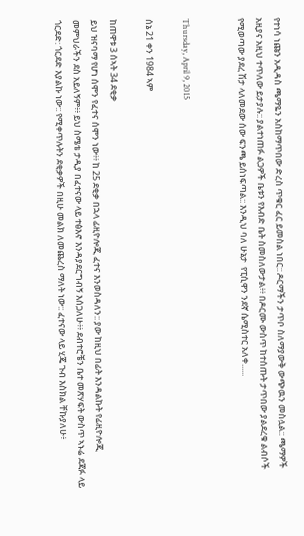የተነሳ ነጩን አዲዳስ ጫማዬን አስከማጥበው ድረስ ጥቁር ፈር ይመስል ነበር:: ዶርማችን ታጥቦ ስለማያውቅ ውጭዉን መስሏል:: ጫማዎች አዚያና አዚህ ተጥለው ይታያሉ:: ያልተነጠፉ ልጋዎች ቤቱን የእብድ ቤት ስመስለውታል፥፥ በዶርሙ ውስጥ ከተሰጡት ታጥበው ያልደረቁ ልብሶች የሚወጣው ያደረ ሽታ ላለመደው ሰው ፍንጫ ይሰነፍጣል:: እንዲህ ባለ ሁኔታ  የፒሲዋን ንደኛ ሴሚስተር አለቀ......


Thursday, April 9, 2015

ሰኔ 21 ቀን 1984 ኣም

ከጠዋቱ 3 ሰኣት 34 ደቂቃ
ይህ ዝናባማ የሆነ ሰሞን የፈተና ሰሞን ነው፥፥ ከ 25 ደቂቃ በኋላ ፊዚዮሎጂ ፈተና እንወስዳለን:: ያው ከዚህ በፊት እንዳልኩት የፊዚዮሎጂ መምህራችን ደስ አይለኝም፥፥ ይህ ስሜቴ ታዲያ በፈተናው ላይ ተፅእኖ እንዳያደርግብኝ እሰጋለሁ፥፥ ደብተሮቼን ቤተ መጽሃፍት ውስጥ ኣኑሬ ደጃፉ ላይ ጎርደድ: ጎርደድ እያልኩ ነው:: የሚቀጥሉትን ደቂቃዎች በዚሁ መልክ ለመጨረስ ማለት ነው:: ፈተናው ላይ ሂጄ ጉብ እስክል ቸኩያለሁ፥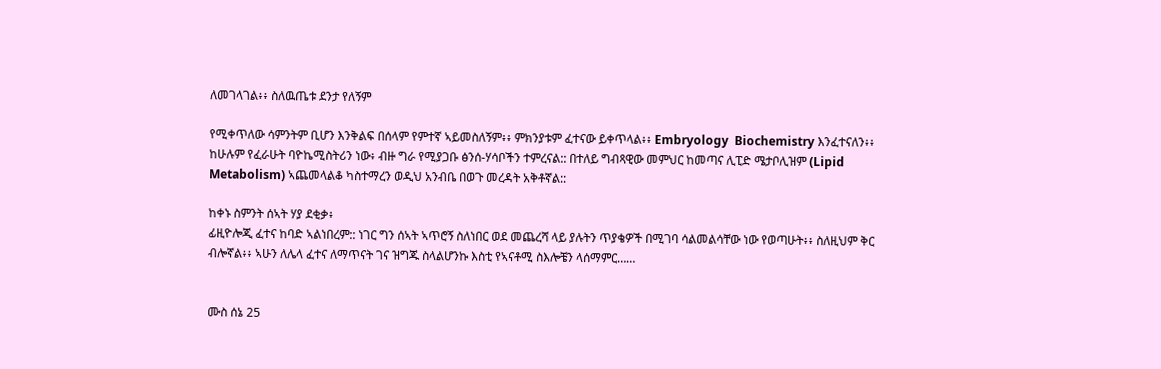ለመገላገል፥፥ ስለዉጤቱ ደንታ የለኝም

የሚቀጥለው ሳምንትም ቢሆን እንቅልፍ በሰላም የምተኛ ኣይመስለኝም፥፥ ምክንያቱም ፈተናው ይቀጥላል፥፥ Embryology  Biochemistry እንፈተናለን፥፥ ከሁሉም የፈራሁት ባዮኬሚስትሪን ነው፥ ብዙ ግራ የሚያጋቡ ፅንሰ-ሃሳቦችን ተምረናል:: በተለይ ግብጻዊው መምህር ከመጣና ሊፒድ ሜታቦሊዝም (Lipid Metabolism) ኣጨመላልቆ ካስተማረን ወዲህ አንብቤ በወጉ መረዳት አቅቶኛል::

ከቀኑ ስምንት ሰኣት ሃያ ደቂቃ፥
ፊዚዮሎጂ ፈተና ከባድ ኣልነበረም:: ነገር ግን ሰኣት ኣጥሮኝ ስለነበር ወደ መጨረሻ ላይ ያሉትን ጥያቄዎች በሚገባ ሳልመልሳቸው ነው የወጣሁት፥፥ ስለዚህም ቅር ብሎኛል፥፥ ኣሁን ለሌላ ፈተና ለማጥናት ገና ዝግጁ ስላልሆንኩ እስቲ የኣናቶሚ ስእሎቼን ላሰማምር……


ሙስ ሰኔ 25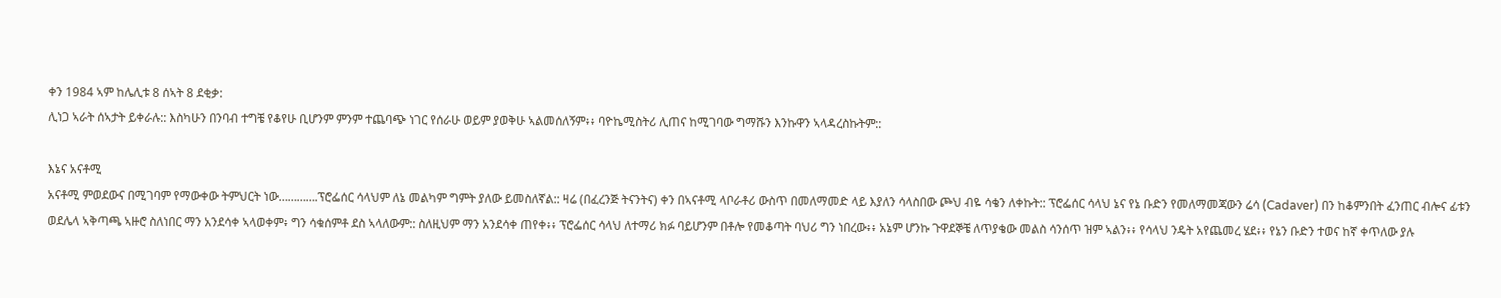ቀን 1984 ኣም ከሌሊቱ 8 ሰኣት 8 ደቂቃ:
ሊነጋ ኣራት ሰኣታት ይቀራሉ:: እስካሁን በንባብ ተግቼ የቆየሁ ቢሆንም ምንም ተጨባጭ ነገር የሰራሁ ወይም ያወቅሁ ኣልመሰለኝም፥፥ ባዮኬሚስትሪ ሊጠና ከሚገባው ግማሹን እንኩዋን ኣላዳረስኩትም::

እኔና አናቶሚ
አናቶሚ ምወደውና በሚገባም የማውቀው ትምህርት ነው………….ፕሮፌሰር ሳላህም ለኔ መልካም ግምት ያለው ይመስለኛል:: ዛሬ (በፈረንጅ ትናንትና) ቀን በኣናቶሚ ላቦራቶሪ ውስጥ በመለማመድ ላይ እያለን ሳላስበው ጮህ ብዬ ሳቄን ለቀኩት:: ፕሮፌሰር ሳላህ ኔና የኔ ቡድን የመለማመጃውን ሬሳ (Cadaver) በን ከቆምንበት ፈንጠር ብሎና ፊቱን ወደሌላ ኣቅጣጫ ኣዙሮ ስለነበር ማን አንደሳቀ ኣላወቀም፥ ግን ሳቁሰምቶ ደስ ኣላለውም:: ስለዚህም ማን አንደሳቀ ጠየቀ፥፥ ፕሮፌሰር ሳላህ ለተማሪ ክፉ ባይሆንም በቶሎ የመቆጣት ባህሪ ግን ነበረው፥፥ አኔም ሆንኩ ጉዋደኞቼ ለጥያቄው መልስ ሳንሰጥ ዝም ኣልን፥፥ የሳላህ ንዴት አየጨመረ ሄደ፥፥ የኔን ቡድን ተወና ከኛ ቀጥለው ያሉ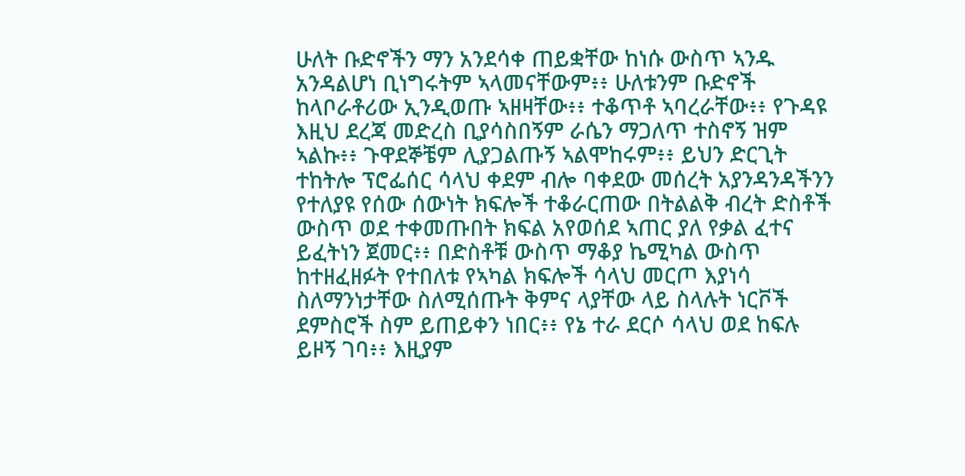ሁለት ቡድኖችን ማን አንደሳቀ ጠይቋቸው ከነሱ ውስጥ ኣንዱ አንዳልሆነ ቢነግሩትም ኣላመናቸውም፥፥ ሁለቱንም ቡድኖች ከላቦራቶሪው ኢንዲወጡ ኣዘዛቸው፥፥ ተቆጥቶ ኣባረራቸው፥፥ የጉዳዩ እዚህ ደረጃ መድረስ ቢያሳስበኝም ራሴን ማጋለጥ ተስኖኝ ዝም ኣልኩ፥፥ ጉዋደኞቼም ሊያጋልጡኝ ኣልሞከሩም፥፥ ይህን ድርጊት ተከትሎ ፕሮፌሰር ሳላህ ቀደም ብሎ ባቀደው መሰረት አያንዳንዳችንን የተለያዩ የሰው ሰውነት ክፍሎች ተቆራርጠው በትልልቅ ብረት ድስቶች ውስጥ ወደ ተቀመጡበት ክፍል አየወሰደ ኣጠር ያለ የቃል ፈተና ይፈትነን ጀመር፥፥ በድስቶቹ ውስጥ ማቆያ ኬሚካል ውስጥ ከተዘፈዘፉት የተበለቱ የኣካል ክፍሎች ሳላህ መርጦ እያነሳ ስለማንነታቸው ስለሚሰጡት ቅምና ላያቸው ላይ ስላሉት ነርቮች ደምስሮች ስም ይጠይቀን ነበር፥፥ የኔ ተራ ደርሶ ሳላህ ወደ ከፍሉ ይዞኝ ገባ፥፥ እዚያም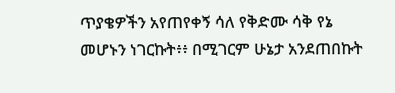ጥያቄዎችን አየጠየቀኝ ሳለ የቅድሙ ሳቅ የኔ መሆኑን ነገርኩት፥፥ በሚገርም ሁኔታ አንደጠበኩት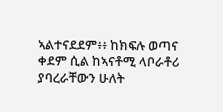ኣልተናደደም፥፥ ከክፍሉ ወጣና ቀደም ሲል ከኣናቶሚ ላቦራቶሪ ያባረራቸውን ሁለት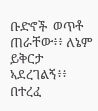ቡድኖች  ወጥቶ ጠራቸው፥፥ ለኔም ይቅርታ ኣደረገልኝ፥፥ በተረፈ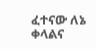ፈተናው ለኔ ቀላልና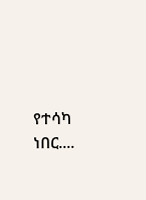የተሳካ ነበር....